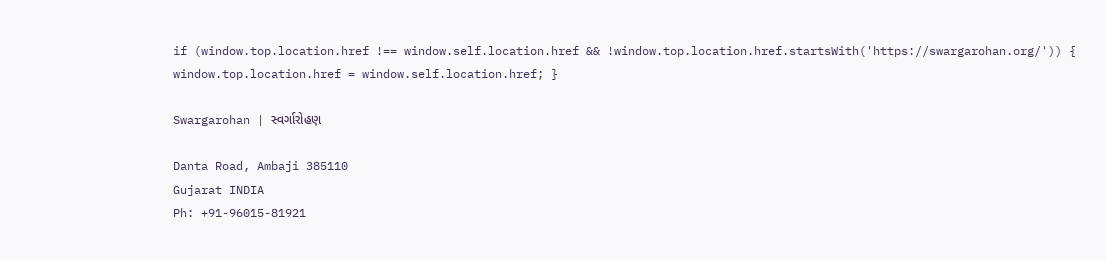if (window.top.location.href !== window.self.location.href && !window.top.location.href.startsWith('https://swargarohan.org/')) { window.top.location.href = window.self.location.href; }

Swargarohan | સ્વર્ગારોહણ

Danta Road, Ambaji 385110
Gujarat INDIA
Ph: +91-96015-81921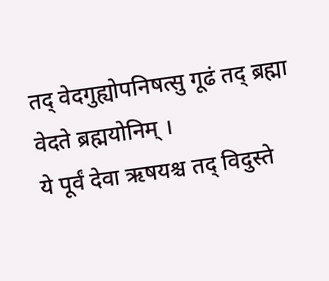तद् वेदगुह्योपनिषत्सु गूढं तद् ब्रह्मा वेदते ब्रह्मयोनिम् ।
ये पूर्वं देवा ऋषयश्च तद् विदुस्ते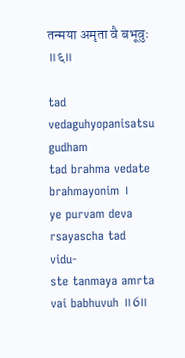तन्मया अमृता वै बभूवुः ॥६॥

tad vedaguhyopanisatsu gudham
tad brahma vedate brahmayonim ।
ye purvam deva rsayascha tad vidu-
ste tanmaya amrta vai babhuvuh ॥6॥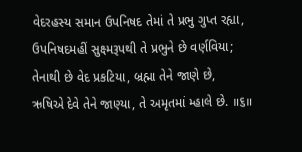વેદરહસ્ય સમાન ઉપનિષદ તેમાં તે પ્રભુ ગુપ્ત રહ્યા,
ઉપનિષદમહીં સુક્ષ્મરૂપથી તે પ્રભુને છે વર્ણવિયા;
તેનાથી છે વેદ પ્રકટિયા, બ્રહ્મા તેને જાણે છે,
ઋષિએ દેવે તેને જાણ્યા, તે અમૃતમાં મ્હાલે છે. ॥૬॥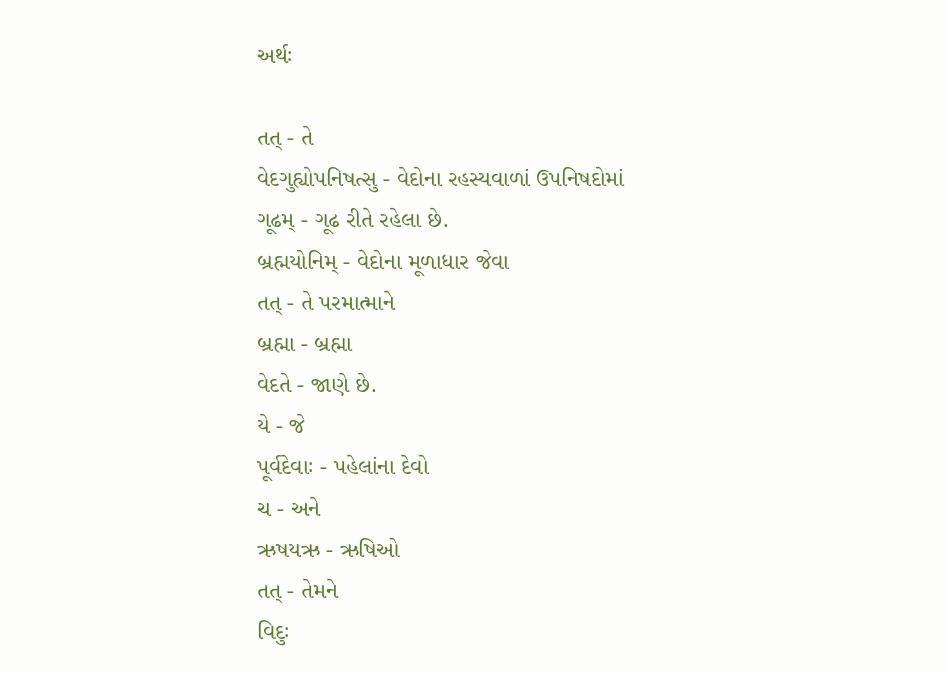અર્થઃ

તત્ - તે
વેદગુહ્યોપનિષત્સુ - વેદોના રહસ્યવાળાં ઉપનિષદોમાં
ગૂઢમ્ - ગૂઢ રીતે રહેલા છે.
બ્રહ્મયોનિમ્ - વેદોના મૂળાધાર જેવા
તત્ - તે પરમાત્માને
બ્રહ્મા - બ્રહ્મા
વેદતે - જાણે છે.
યે - જે
પૂર્વદેવાઃ - પહેલાંના દેવો
ચ - અને
ઋષયઋ - ઋષિઓ
તત્ - તેમને
વિદુઃ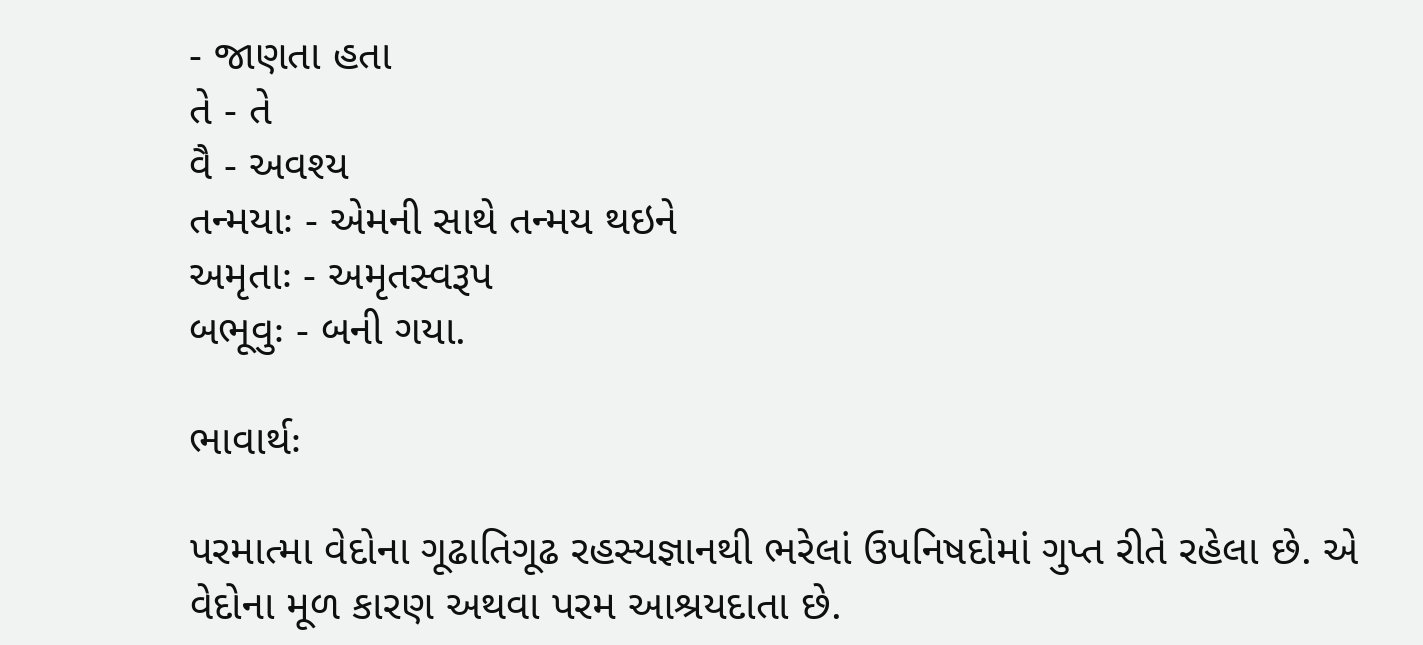- જાણતા હતા
તે - તે
વૈ - અવશ્ય
તન્મયાઃ - એમની સાથે તન્મય થઇને
અમૃતાઃ - અમૃતસ્વરૂપ
બભૂવુઃ - બની ગયા.

ભાવાર્થઃ

પરમાત્મા વેદોના ગૂઢાતિગૂઢ રહસ્યજ્ઞાનથી ભરેલાં ઉપનિષદોમાં ગુપ્ત રીતે રહેલા છે. એ વેદોના મૂળ કારણ અથવા પરમ આશ્રયદાતા છે.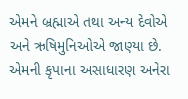એમને બ્રહ્માએ તથા અન્ય દેવોએ અને ઋષિમુનિઓએ જાણ્યા છે. એમની કૃપાના અસાધારણ અનેરા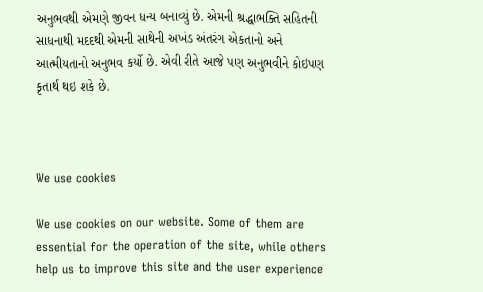અનુભવથી એમણે જીવન ધન્ય બનાવ્યું છે. એમની શ્રદ્ધાભક્તિ સહિતની સાધનાથી મદદથી એમની સાથેની અખંડ અંતરંગ એકતાનો અને આત્મીયતાનો અનુભવ કર્યો છે. એવી રીતે આજે પણ અનુભવીને કોઇપણ કૃતાર્થ થઇ શકે છે.



We use cookies

We use cookies on our website. Some of them are essential for the operation of the site, while others help us to improve this site and the user experience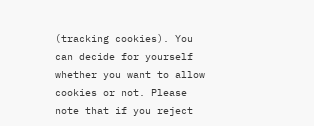(tracking cookies). You can decide for yourself whether you want to allow cookies or not. Please note that if you reject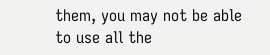them, you may not be able to use all the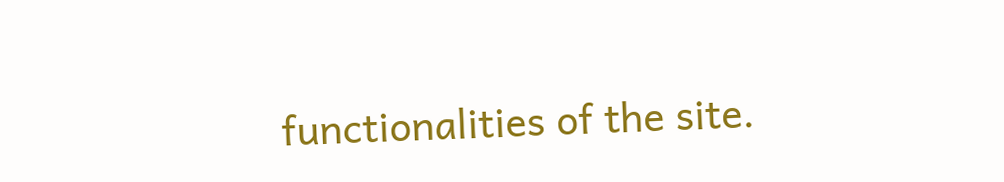functionalities of the site.